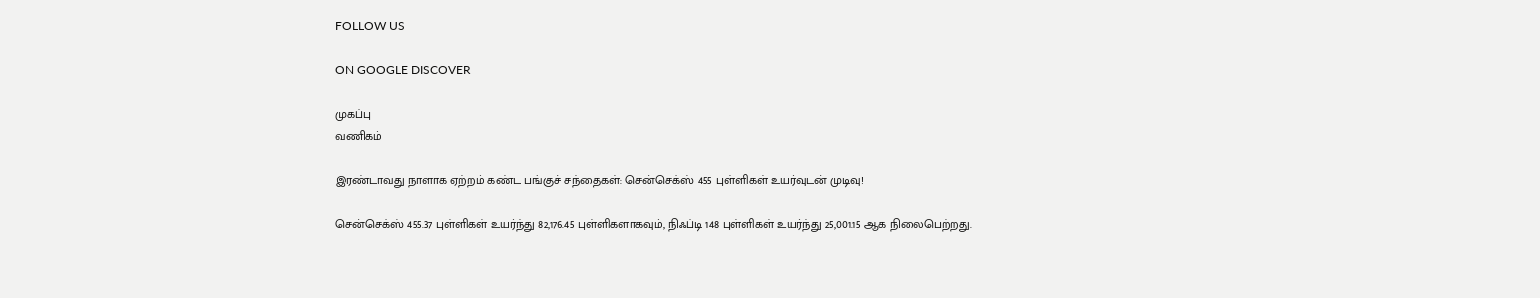FOLLOW US

ON GOOGLE DISCOVER

முகப்பு
வணிகம்

இரண்டாவது நாளாக ஏற்றம் கண்ட பங்குச் சந்தைகள்: சென்செக்ஸ் 455 புள்ளிகள் உயர்வுடன் முடிவு!

சென்செக்ஸ் 455.37 புள்ளிகள் உயர்ந்து 82,176.45 புள்ளிகளாகவும், நிஃப்டி 148 புள்ளிகள் உயர்ந்து 25,001.15 ஆக நிலைபெற்றது.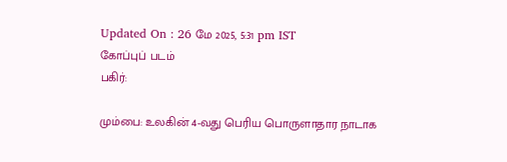Updated On : 26 மே 2025, 5:31 pm IST
கோப்புப் படம்
பகிர்:

மும்பை: உலகின் 4-வது பெரிய பொருளாதார நாடாக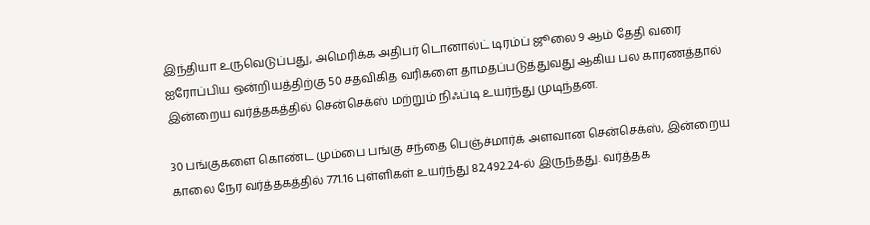இந்தியா உருவெடுப்பது, அமெரிக்க அதிபர் டொனால்ட் டிரம்ப் ஜூலை 9 ஆம் தேதி வரை ஐரோப்பிய ஒன்றியத்திற்கு 50 சதவிகித வரிகளை தாமதப்படுத்துவது ஆகிய பல காரணத்தால் இன்றைய வர்த்தகத்தில் சென்செக்ஸ் மற்றும் நிஃப்டி உயர்ந்து முடிந்தன.

30 பங்குகளை கொண்ட மும்பை பங்கு சந்தை பெஞ்ச்மார்க் அளவான சென்செக்ஸ், இன்றைய காலை நேர வர்த்தகத்தில் 771.16 புள்ளிகள் உயர்ந்து 82,492.24-ல் இருந்தது. வர்த்தக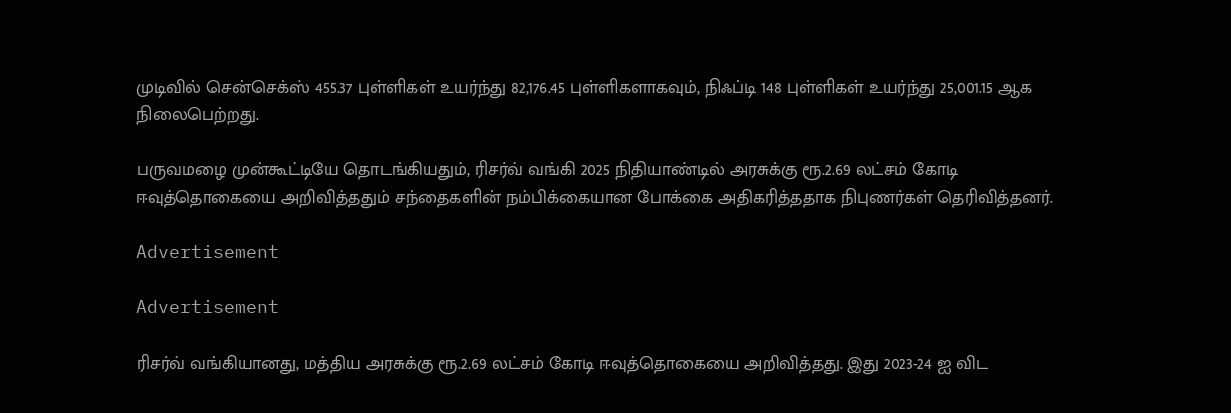முடிவில் சென்செக்ஸ் 455.37 புள்ளிகள் உயர்ந்து 82,176.45 புள்ளிகளாகவும், நிஃப்டி 148 புள்ளிகள் உயர்ந்து 25,001.15 ஆக நிலைபெற்றது.

பருவமழை முன்கூட்டியே தொடங்கியதும், ரிசர்வ் வங்கி 2025 நிதியாண்டில் அரசுக்கு ரூ.2.69 லட்சம் கோடி ஈவுத்தொகையை அறிவித்ததும் சந்தைகளின் நம்பிக்கையான போக்கை அதிகரித்ததாக நிபுணர்கள் தெரிவித்தனர்.

Advertisement

Advertisement

ரிசர்வ் வங்கியானது, மத்திய அரசுக்கு ரூ.2.69 லட்சம் கோடி ஈவுத்தொகையை அறிவித்தது. இது 2023-24 ஐ விட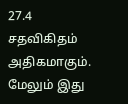27.4 சதவிகிதம் அதிகமாகும். மேலும் இது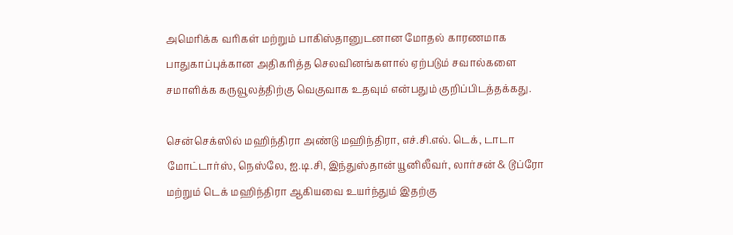அமெரிக்க வரிகள் மற்றும் பாகிஸ்தானுடனான மோதல் காரணமாக பாதுகாப்புக்கான அதிகரித்த செலவினங்களால் ஏற்படும் சவால்களை சமாளிக்க கருவூலத்திற்கு வெகுவாக உதவும் என்பதும் குறிப்பிடத்தக்கது.

சென்செக்ஸில் மஹிந்திரா அண்டு மஹிந்திரா, எச்.சி.எல். டெக், டாடா மோட்டார்ஸ், நெஸ்லே, ஐ.டி.சி, இந்துஸ்தான் யூனிலீவர், லார்சன் & டூப்ரோ மற்றும் டெக் மஹிந்திரா ஆகியவை உயர்ந்தும் இதற்கு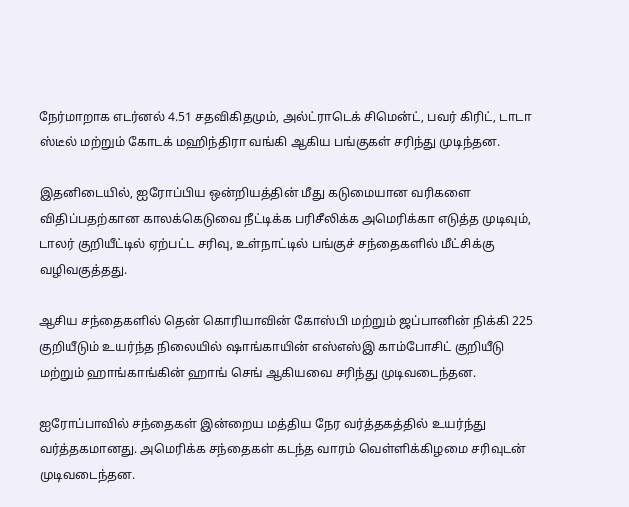நேர்மாறாக எடர்னல் 4.51 சதவிகிதமும், அல்ட்ராடெக் சிமென்ட், பவர் கிரிட், டாடா ஸ்டீல் மற்றும் கோடக் மஹிந்திரா வங்கி ஆகிய பங்குகள் சரிந்து முடிந்தன.

இதனிடையில், ஐரோப்பிய ஒன்றியத்தின் மீது கடுமையான வரிகளை விதிப்பதற்கான காலக்கெடுவை நீட்டிக்க பரிசீலிக்க அமெரிக்கா எடுத்த முடிவும், டாலர் குறியீட்டில் ஏற்பட்ட சரிவு, உள்நாட்டில் பங்குச் சந்தைகளில் மீட்சிக்கு வழிவகுத்தது.

ஆசிய சந்தைகளில் தென் கொரியாவின் கோஸ்பி மற்றும் ஜப்பானின் நிக்கி 225 குறியீடும் உயர்ந்த நிலையில் ஷாங்காயின் எஸ்எஸ்இ காம்போசிட் குறியீடு மற்றும் ஹாங்காங்கின் ஹாங் செங் ஆகியவை சரிந்து முடிவடைந்தன.

ஐரோப்பாவில் சந்தைகள் இன்றைய மத்திய நேர வர்த்தகத்தில் உயர்ந்து வர்த்தகமானது. அமெரிக்க சந்தைகள் கடந்த வாரம் வெள்ளிக்கிழமை சரிவுடன் முடிவடைந்தன.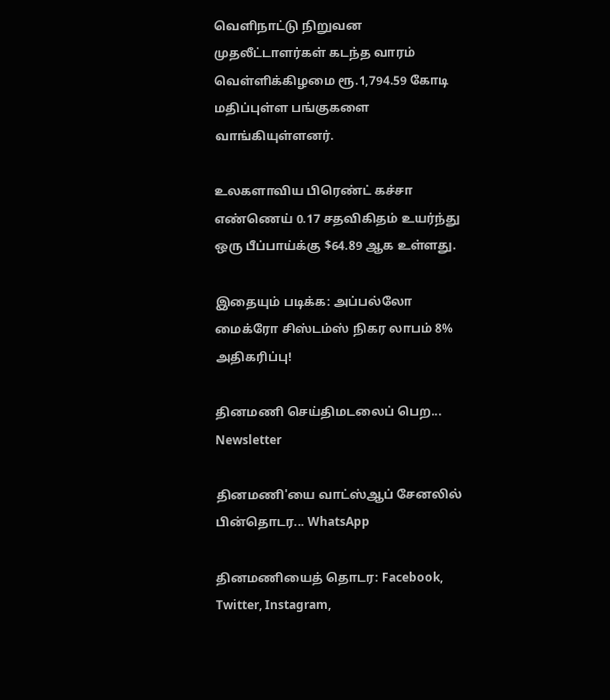வெளிநாட்டு நிறுவன முதலீட்டாளர்கள் கடந்த வாரம் வெள்ளிக்கிழமை ரூ.1,794.59 கோடி மதிப்புள்ள பங்குகளை வாங்கியுள்ளனர்.

உலகளாவிய பிரெண்ட் கச்சா எண்ணெய் 0.17 சதவிகிதம் உயர்ந்து ஒரு பீப்பாய்க்கு $64.89 ஆக உள்ளது.

இதையும் படிக்க: அப்பல்லோ மைக்ரோ சிஸ்டம்ஸ் நிகர லாபம் 8% அதிகரிப்பு!

தினமணி செய்திமடலைப் பெற... Newsletter

தினமணி'யை வாட்ஸ்ஆப் சேனலில் பின்தொடர... WhatsApp

தினமணியைத் தொடர: Facebook, Twitter, Instagram,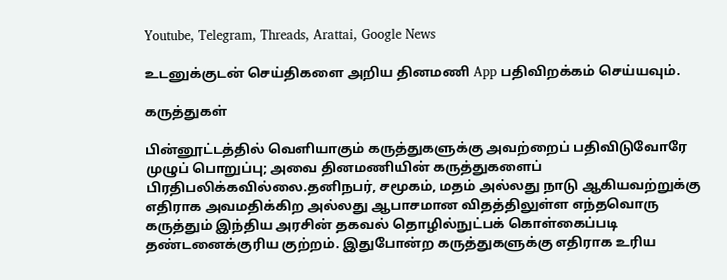Youtube, Telegram, Threads, Arattai, Google News

உடனுக்குடன் செய்திகளை அறிய தினமணி App பதிவிறக்கம் செய்யவும்.

கருத்துகள்

பின்னூட்டத்தில் வெளியாகும் கருத்துகளுக்கு அவற்றைப் பதிவிடுவோரே முழுப் பொறுப்பு; அவை தினமணியின் கருத்துகளைப் பிரதிபலிக்கவில்லை.தனிநபர், சமூகம், மதம் அல்லது நாடு ஆகியவற்றுக்கு எதிராக அவமதிக்கிற அல்லது ஆபாசமான விதத்திலுள்ள எந்தவொரு கருத்தும் இந்திய அரசின் தகவல் தொழில்நுட்பக் கொள்கைப்படி தண்டனைக்குரிய குற்றம். இதுபோன்ற கருத்துகளுக்கு எதிராக உரிய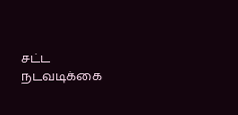சட்ட நடவடிக்கை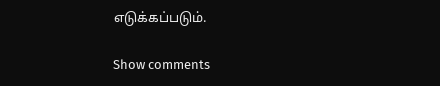எடுக்கப்படும்.

Show comments